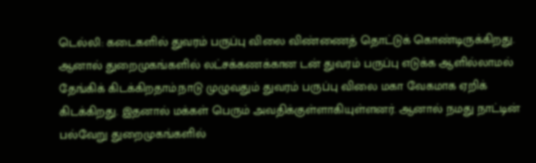டெல்லி: கடைகளில் துவரம் பருப்பு விலை விண்ணைத் தொட்டுக் கொண்டிருக்கிறது. ஆனால் துறைமுகங்களில் லட்சக்கணக்கான டன் துவரம் பருப்பு எடுக்க ஆளில்லாமல் தேங்கிக் கிடக்கிறதாம்.நாடு முழுவதும் துவரம் பருப்பு விலை மகா வேகமாக ஏறிக் கிடக்கிறது. இதனால் மக்கள் பெரும் அவதிக்குள்ளாகியுள்ளனர். ஆனால் நமது நாட்டின் பல்வேறு துறைமுகங்களில்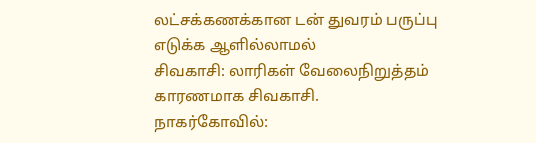லட்சக்கணக்கான டன் துவரம் பருப்பு எடுக்க ஆளில்லாமல்
சிவகாசி: லாரிகள் வேலைநிறுத்தம் காரணமாக சிவகாசி.
நாகர்கோவில்: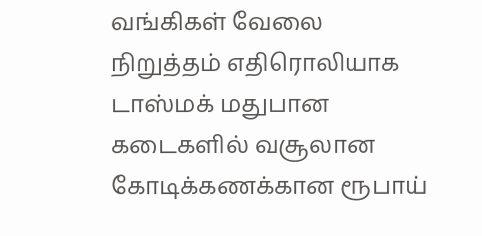வங்கிகள் வேலை நிறுத்தம் எதிரொலியாக டாஸ்மக் மதுபான கடைகளில் வசூலான கோடிக்கணக்கான ரூபாய்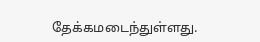தேக்கமடைந்துள்ளது.